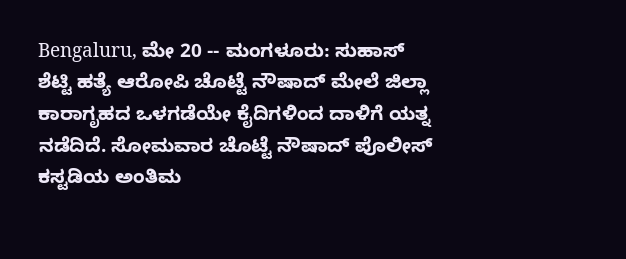Bengaluru, ಮೇ 20 -- ಮಂಗಳೂರು: ಸುಹಾಸ್ ಶೆಟ್ಟಿ ಹತ್ಯೆ ಆರೋಪಿ ಚೊಟ್ಟೆ ನೌಷಾದ್ ಮೇಲೆ ಜಿಲ್ಲಾ ಕಾರಾಗೃಹದ ಒಳಗಡೆಯೇ ಕೈದಿಗಳಿಂದ ದಾಳಿಗೆ ಯತ್ನ ನಡೆದಿದೆ. ಸೋಮವಾರ ಚೊಟ್ಟೆ ನೌಷಾದ್ ಪೊಲೀಸ್ ಕಸ್ಟಡಿಯ ಅಂತಿಮ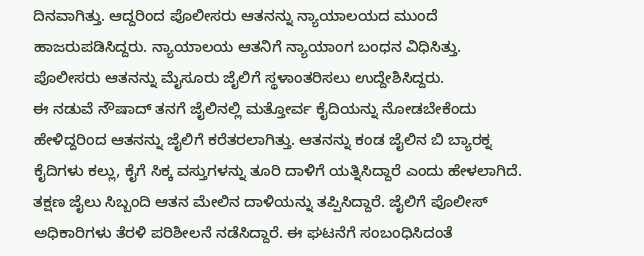ದಿನವಾಗಿತ್ತು. ಆದ್ದರಿಂದ ಪೊಲೀಸರು ಆತನನ್ನು ನ್ಯಾಯಾಲಯದ ಮುಂದೆ ಹಾಜರುಪಡಿಸಿದ್ದರು. ನ್ಯಾಯಾಲಯ ಆತನಿಗೆ ನ್ಯಾಯಾಂಗ ಬಂಧನ ವಿಧಿಸಿತ್ತು. ಪೊಲೀಸರು ಆತನನ್ನು ಮೈಸೂರು ಜೈಲಿಗೆ ಸ್ಥಳಾಂತರಿಸಲು ಉದ್ದೇಶಿಸಿದ್ದರು.
ಈ ನಡುವೆ ನೌಷಾದ್ ತನಗೆ ಜೈಲಿನಲ್ಲಿ ಮತ್ತೋರ್ವ ಕೈದಿಯನ್ನು ನೋಡಬೇಕೆಂದು ಹೇಳಿದ್ದರಿಂದ ಆತನನ್ನು ಜೈಲಿಗೆ ಕರೆತರಲಾಗಿತ್ತು. ಆತನನ್ನು ಕಂಡ ಜೈಲಿನ ಬಿ ಬ್ಯಾರಕ್ನ ಕೈದಿಗಳು ಕಲ್ಲು, ಕೈಗೆ ಸಿಕ್ಕ ವಸ್ತುಗಳನ್ನು ತೂರಿ ದಾಳಿಗೆ ಯತ್ನಿಸಿದ್ದಾರೆ ಎಂದು ಹೇಳಲಾಗಿದೆ. ತಕ್ಷಣ ಜೈಲು ಸಿಬ್ಬಂದಿ ಆತನ ಮೇಲಿನ ದಾಳಿಯನ್ನು ತಪ್ಪಿಸಿದ್ದಾರೆ. ಜೈಲಿಗೆ ಪೊಲೀಸ್ ಅಧಿಕಾರಿಗಳು ತೆರಳಿ ಪರಿಶೀಲನೆ ನಡೆಸಿದ್ದಾರೆ. ಈ ಘಟನೆಗೆ ಸಂಬಂಧಿಸಿದಂತೆ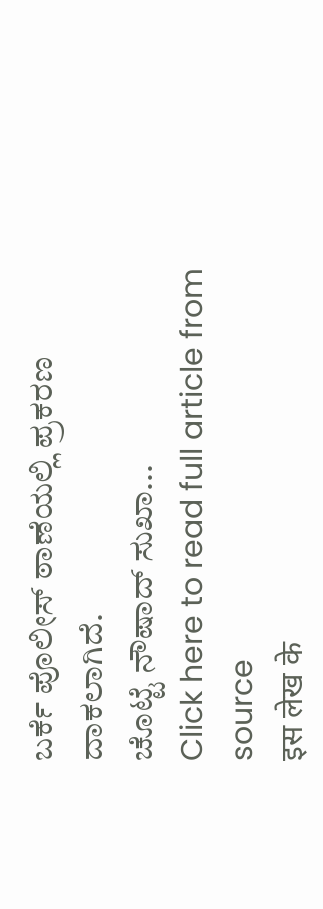ಬರ್ಕೆ ಪೊಲೀಸ್ ಠಾಣೆಯಲ್ಲಿ ಪ್ರಕರಣ ದಾಕಲಾಗಿದೆ.
ಚೊಟ್ಟೆ ನೌಷಾದ್ ಸುಖಾ...
Click here to read full article from source
इस लेख के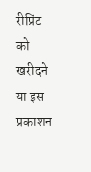रीप्रिंट को खरीदने या इस प्रकाशन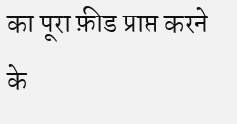का पूरा फ़ीड प्राप्त करने के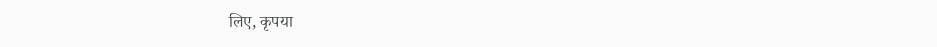लिए, कृपया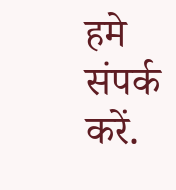हमे संपर्क करें.